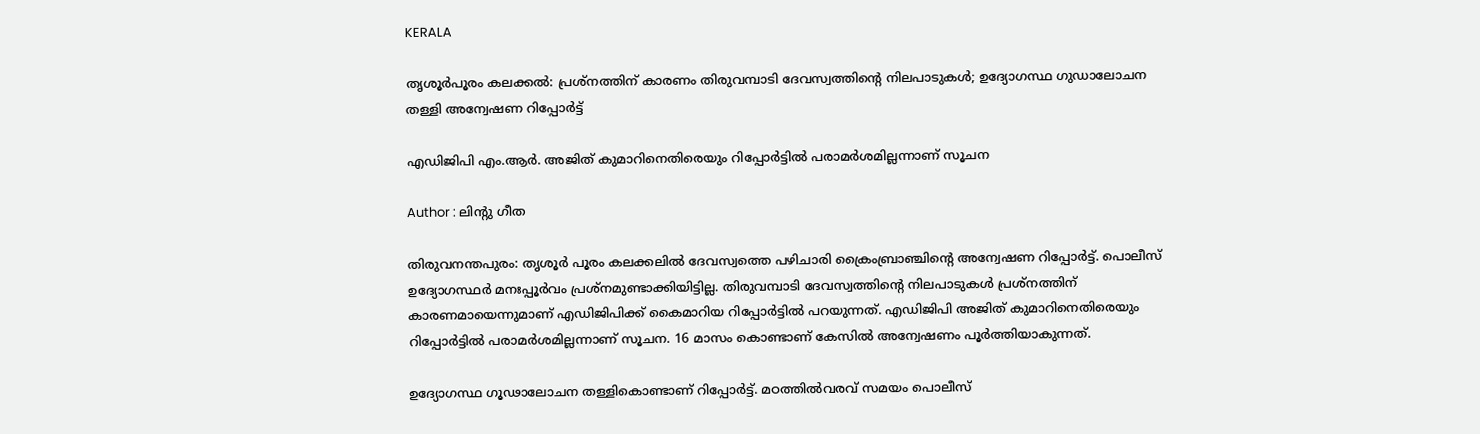KERALA

തൃശൂര്‍പൂരം കലക്കല്‍: പ്രശ്നത്തിന് കാരണം തിരുവമ്പാടി ദേവസ്വത്തിൻ്റെ നിലപാടുകൾ; ഉദ്യോഗസ്ഥ ഗുഡാലോചന തള്ളി അന്വേഷണ റിപ്പോർട്ട്

എഡിജിപി എം.ആർ. അജിത് കുമാറിനെതിരെയും റിപ്പോർട്ടിൽ പരാമർശമില്ലന്നാണ് സൂചന

Author : ലിൻ്റു ഗീത

തിരുവനന്തപുരം: തൃശൂർ പൂരം കലക്കലിൽ ദേവസ്വത്തെ പഴിചാരി ക്രൈംബ്രാഞ്ചിന്റെ അന്വേഷണ റിപ്പോർട്ട്. പൊലീസ് ഉദ്യോഗസ്ഥർ മനഃപ്പൂർവം പ്രശ്നമുണ്ടാക്കിയിട്ടില്ല. തിരുവമ്പാടി ദേവസ്വത്തിൻ്റെ നിലപാടുകൾ പ്രശ്നത്തിന് കാരണമായെന്നുമാണ് എഡിജിപിക്ക് കൈമാറിയ റിപ്പോർട്ടിൽ പറയുന്നത്. എഡിജിപി അജിത് കുമാറിനെതിരെയും റിപ്പോർട്ടിൽ പരാമർശമില്ലന്നാണ് സൂചന. 16 മാസം കൊണ്ടാണ് കേസിൽ അന്വേഷണം പൂർത്തിയാകുന്നത്.

ഉദ്യോഗസ്ഥ ഗൂഢാലോചന തള്ളികൊണ്ടാണ് റിപ്പോർട്ട്. മഠത്തിൽവരവ് സമയം പൊലീസ്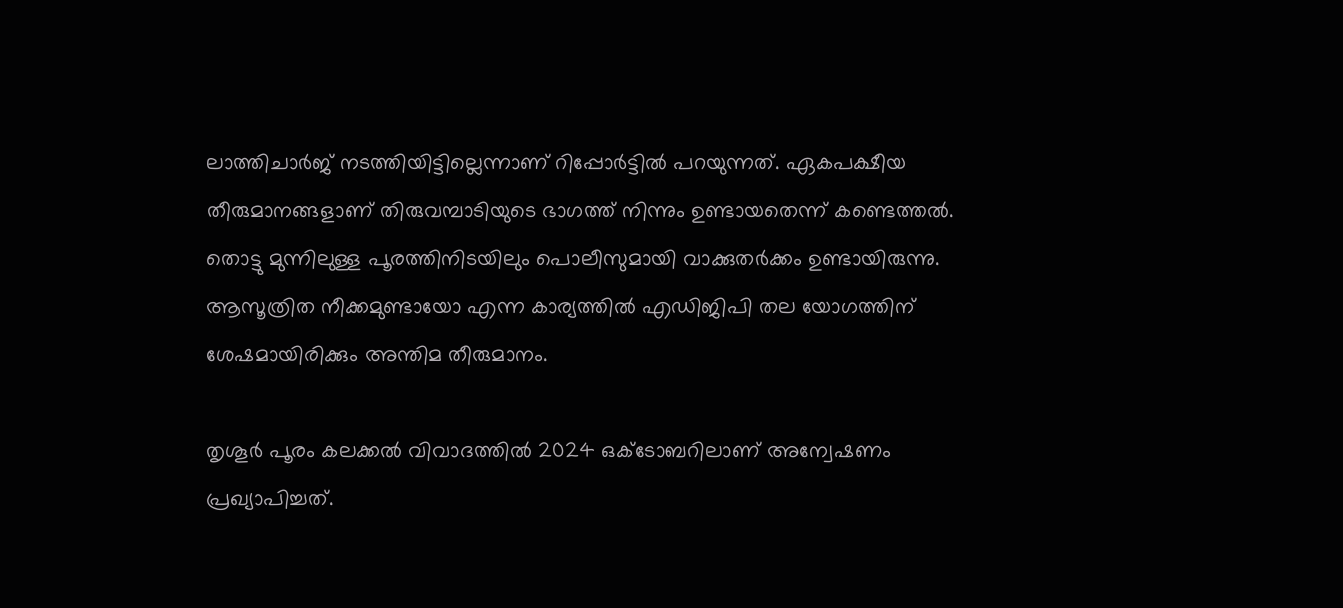ലാത്തിചാർജ് നടത്തിയിട്ടില്ലെന്നാണ് റിപ്പോര്‍ട്ടില്‍ പറയുന്നത്. ഏകപക്ഷീയ തീരുമാനങ്ങളാണ് തിരുവമ്പാടിയുടെ ഭാഗത്ത് നിന്നും ഉണ്ടായതെന്ന് കണ്ടെത്തൽ. തൊട്ടു മുന്നിലുള്ള പൂരത്തിനിടയിലും പൊലീസുമായി വാക്കുതർക്കം ഉണ്ടായിരുന്നു. ആസൂത്രിത നീക്കമുണ്ടായോ എന്ന കാര്യത്തിൽ എഡിജിപി തല യോഗത്തിന് ശേഷമായിരിക്കും അന്തിമ തീരുമാനം.

തൃശൂർ പൂരം കലക്കൽ വിവാദത്തില്‍ 2024 ഒക്ടോബറിലാണ് അന്വേഷണം പ്രഖ്യാപിച്ചത്.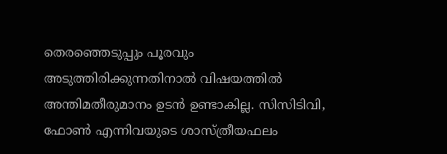തെരഞ്ഞെടുപ്പും പൂരവും അടുത്തിരിക്കുന്നതിനാൽ വിഷയത്തില്‍ അന്തിമതീരുമാനം ഉടൻ ഉണ്ടാകില്ല. സിസിടിവി, ഫോൺ എന്നിവയുടെ ശാസ്ത്രീയഫലം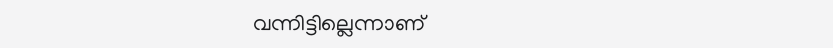വന്നിട്ടില്ലെന്നാണ്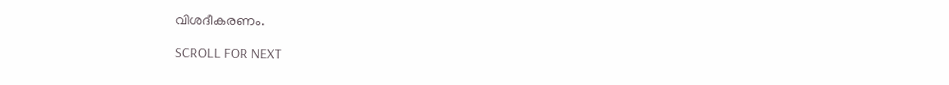വിശദീകരണം.

SCROLL FOR NEXT